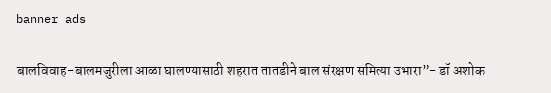banner ads

बालविवाह-बालमजुरीला आळा घालण्यासाठी शहरात तातडीने बाल संरक्षण समित्या उभारा”- डॉ अशोक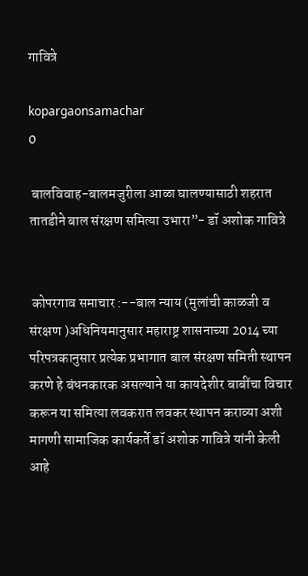गावित्रे

kopargaonsamachar
0

 बालविवाह-बालमजुरीला आळा घालण्यासाठी शहरात तातडीने बाल संरक्षण समित्या उभारा”- डॉ अशोक गावित्रे


 कोपरगाव समाचार :--बाल न्याय (मुलांची काळजी व संरक्षण )अधिनियमानुसार महाराष्ट्र शासनाच्या 2014 च्या परिपत्रकानुसार प्रत्येक प्रभागात बाल संरक्षण समिती स्थापन करणे हे बंधनकारक असल्याने या कायदेशीर बाबींचा विचार करून या समित्या लवकरात लवकर स्थापन कराव्या अशी मागणी सामाजिक कार्यकर्ते डॉ अशोक गावित्रे यांनी केली आहे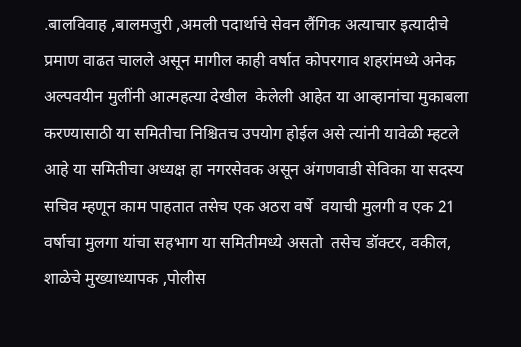.बालविवाह ,बालमजुरी ,अमली पदार्थाचे सेवन लैंगिक अत्याचार इत्यादीचे प्रमाण वाढत चालले असून मागील काही वर्षात कोपरगाव शहरांमध्ये अनेक अल्पवयीन मुलींनी आत्महत्या देखील  केलेली आहेत या आव्हानांचा मुकाबला करण्यासाठी या समितीचा निश्चितच उपयोग होईल असे त्यांनी यावेळी म्हटले आहे या समितीचा अध्यक्ष हा नगरसेवक असून अंगणवाडी सेविका या सदस्य सचिव म्हणून काम पाहतात तसेच एक अठरा वर्षे  वयाची मुलगी व एक 21 वर्षाचा मुलगा यांचा सहभाग या समितीमध्ये असतो  तसेच डॉक्टर, वकील, शाळेचे मुख्याध्यापक ,पोलीस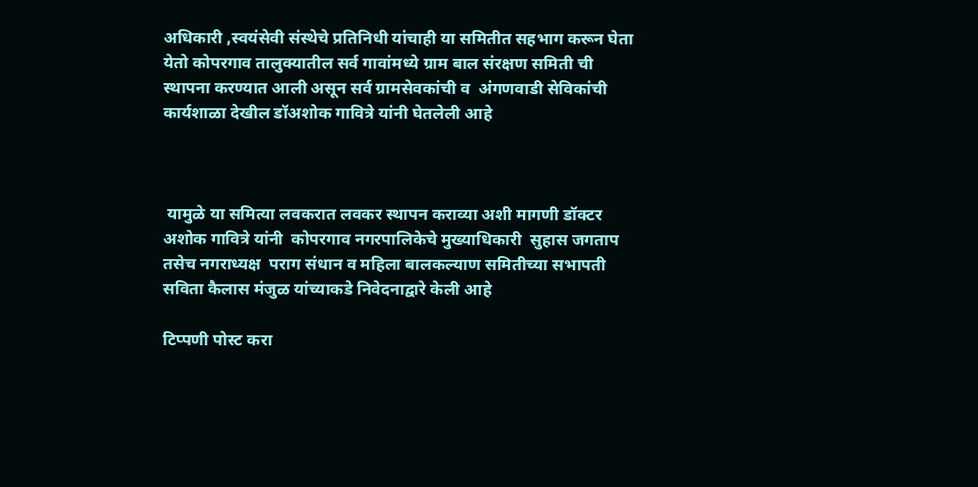अधिकारी ,स्वयंसेवी संस्थेचे प्रतिनिधी यांचाही या समितीत सहभाग करून घेता येतो कोपरगाव तालुक्यातील सर्व गावांमध्ये ग्राम बाल संरक्षण समिती ची  स्थापना करण्यात आली असून सर्व ग्रामसेवकांची व  अंगणवाडी सेविकांची कार्यशाळा देखील डॉअशोक गावित्रे यांनी घेतलेली आहे



 यामुळे या समित्या लवकरात लवकर स्थापन कराव्या अशी मागणी डॉक्टर अशोक गावित्रे यांनी  कोपरगाव नगरपालिकेचे मुख्याधिकारी  सुहास जगताप  तसेच नगराध्यक्ष  पराग संधान व महिला बालकल्याण समितीच्या सभापती सविता कैलास मंजुळ यांच्याकडे निवेदनाद्वारे केली आहे

टिप्पणी पोस्ट करा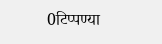0टिप्पण्या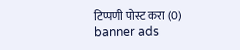टिप्पणी पोस्ट करा (0)
banner ads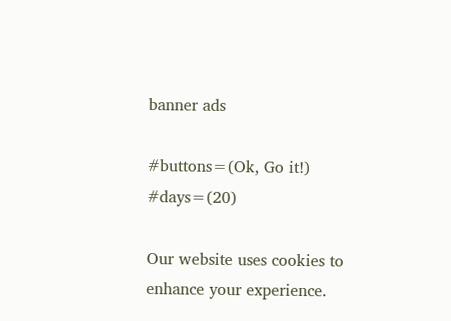banner ads

#buttons=(Ok, Go it!) #days=(20)

Our website uses cookies to enhance your experience.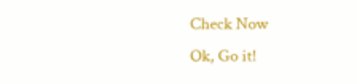Check Now
Ok, Go it!